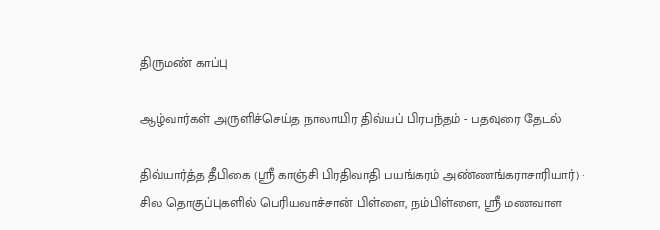திருமண் காப்பு

ஆழ்வார்கள் அருளிச்செய்த நாலாயிர திவ்யப் பிரபந்தம் - பதவுரை தேடல்

திவ்யார்த்த தீபிகை (ஸ்ரீ காஞ்சி பிரதிவாதி பயங்கரம் அண்ணங்கராசாரியார்) · சில தொகுப்புகளில் பெரியவாச்சான் பிள்ளை, நம்பிள்ளை, ஸ்ரீ மணவாள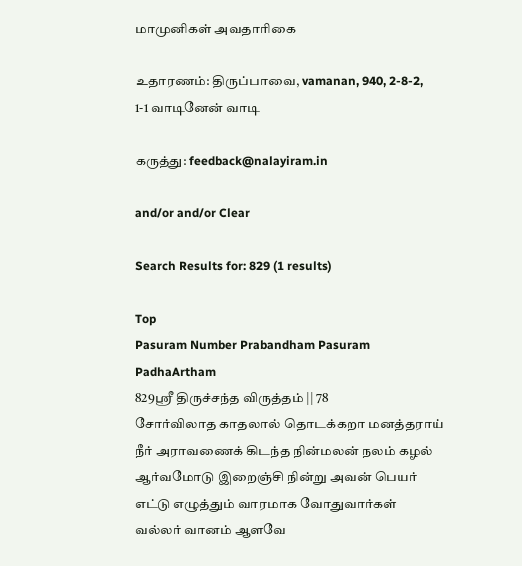மாமுனிகள் அவதாரிகை

உதாரணம்: திருப்பாவை, vamanan, 940, 2-8-2, 1-1 வாடினேன் வாடி

கருத்து: feedback@nalayiram.in

and/or and/or Clear

Search Results for: 829 (1 results)

Top
Pasuram Number Prabandham Pasuram PadhaArtham
829ஸ்ரீ திருச்சந்த விருத்தம் || 78
சோர்விலாத காதலால் தொடக்கறா மனத்தராய் நீர் அராவணைக் கிடந்த நின்மலன் நலம் கழல் ஆர்வமோடு இறைஞ்சி நின்று அவன் பெயர் எட்டு எழுத்தும் வாரமாக வோதுவார்கள் வல்லர் வானம் ஆளவே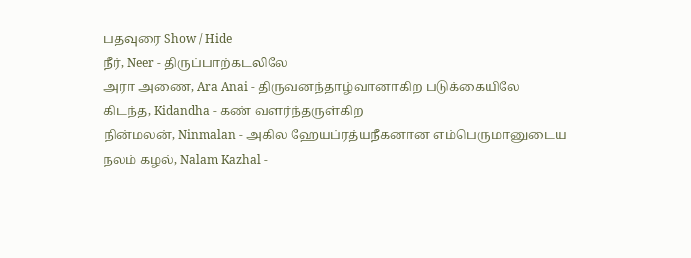பதவுரை Show / Hide
நீர், Neer - திருப்பாற்கடலிலே
அரா அணை, Ara Anai - திருவனந்தாழ்வானாகிற படுக்கையிலே
கிடந்த, Kidandha - கண் வளர்ந்தருள்கிற
நின்மலன், Ninmalan - அகில ஹேயப்ரத்யநீகனான எம்பெருமானுடைய
நலம் கழல், Nalam Kazhal -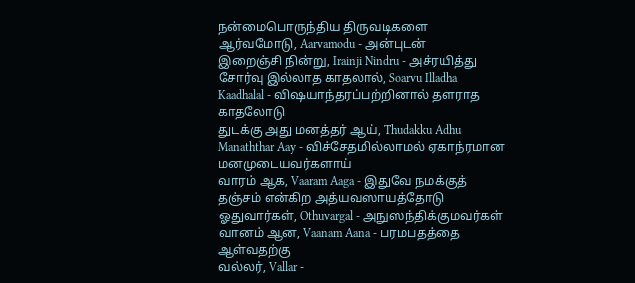நன்மைபொருந்திய திருவடிகளை
ஆர்வமோடு, Aarvamodu - அன்புடன்
இறைஞ்சி நின்று, Irainji Nindru - அச்ரயித்து
சோர்வு இல்லாத காதலால், Soarvu Illadha Kaadhalal - விஷயாந்தரப்பற்றினால் தளராத காதலோடு
துடக்கு அது மனத்தர் ஆய், Thudakku Adhu Manaththar Aay - விச்சேதமில்லாமல் ஏகாந்ரமான மனமுடையவர்களாய்
வாரம் ஆக, Vaaram Aaga - இதுவே நமக்குத் தஞ்சம் என்கிற அத்யவஸாயத்தோடு
ஓதுவார்கள், Othuvargal - அநுஸந்திக்குமவர்கள்
வானம் ஆன, Vaanam Aana - பரமபதத்தை ஆள்வதற்கு
வல்லர், Vallar -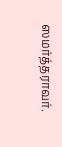ஸமர்த்தராவர்.